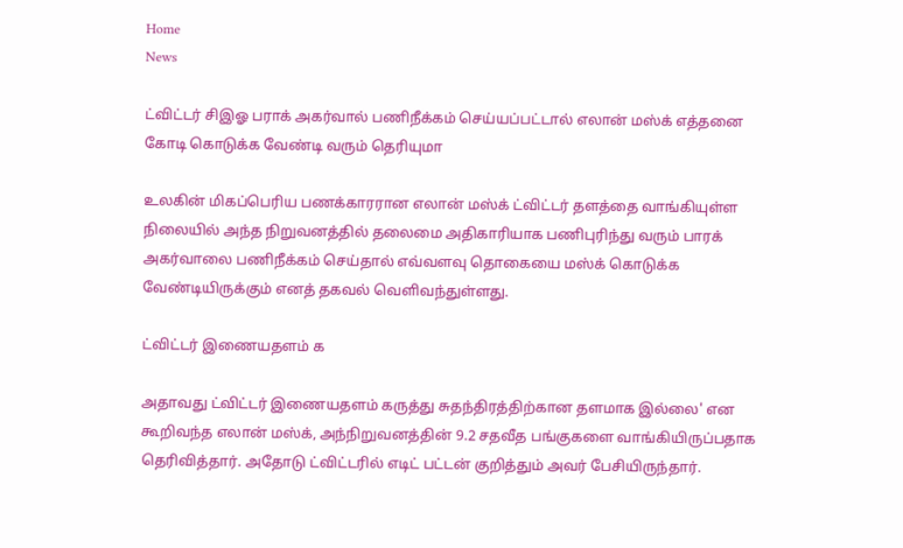Home
News

ட்விட்டர் சிஇஓ பராக் அகர்வால் பணிநீக்கம் செய்யப்பட்டால் எலான் மஸ்க் எத்தனை கோடி கொடுக்க வேண்டி வரும் தெரியுமா

உலகின் மிகப்பெரிய பணக்காரரான எலான் மஸ்க் ட்விட்டர் தளத்தை வாங்கியுள்ள நிலையில் அந்த நிறுவனத்தில் தலைமை அதிகாரியாக பணிபுரிந்து வரும் பாரக் அகர்வாலை பணிநீக்கம் செய்தால் எவ்வளவு தொகையை மஸ்க் கொடுக்க வேண்டியிருக்கும் எனத் தகவல் வெளிவந்துள்ளது.

ட்விட்டர் இணையதளம் க

அதாவது ட்விட்டர் இணையதளம் கருத்து சுதந்திரத்திற்கான தளமாக இல்லை' என கூறிவந்த எலான் மஸ்க், அந்நிறுவனத்தின் 9.2 சதவீத பங்குகளை வாங்கியிருப்பதாக தெரிவித்தார். அதோடு ட்விட்டரில் எடிட் பட்டன் குறித்தும் அவர் பேசியிருந்தார்.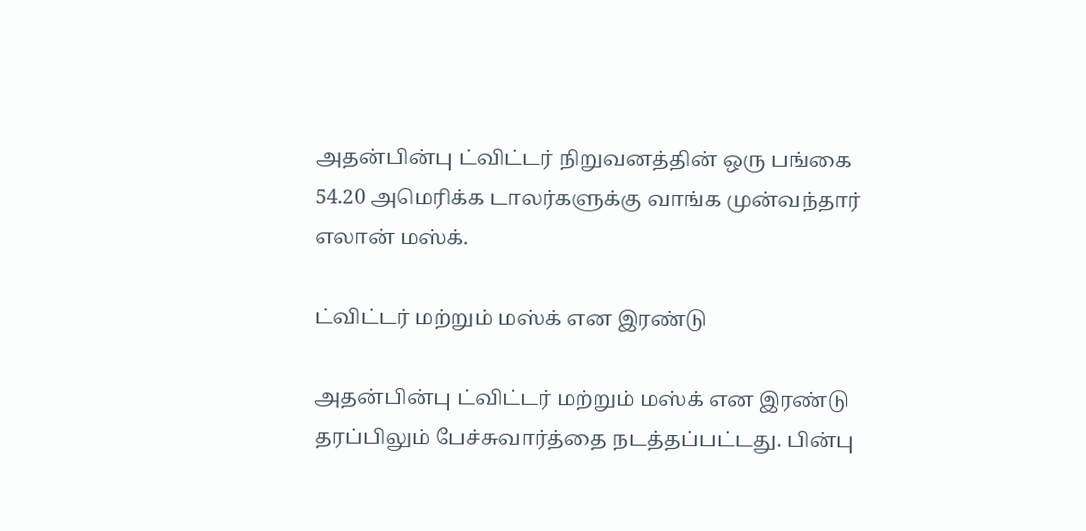அதன்பின்பு ட்விட்டர் நிறுவனத்தின் ஒரு பங்கை 54.20 அமெரிக்க டாலர்களுக்கு வாங்க முன்வந்தார் எலான் மஸ்க்.

ட்விட்டர் மற்றும் மஸ்க் என இரண்டு

அதன்பின்பு ட்விட்டர் மற்றும் மஸ்க் என இரண்டு தரப்பிலும் பேச்சுவார்த்தை நடத்தப்பட்டது. பின்பு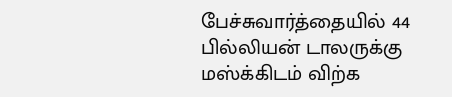பேச்சுவார்த்தையில் 44 பில்லியன் டாலருக்கு மஸ்க்கிடம் விற்க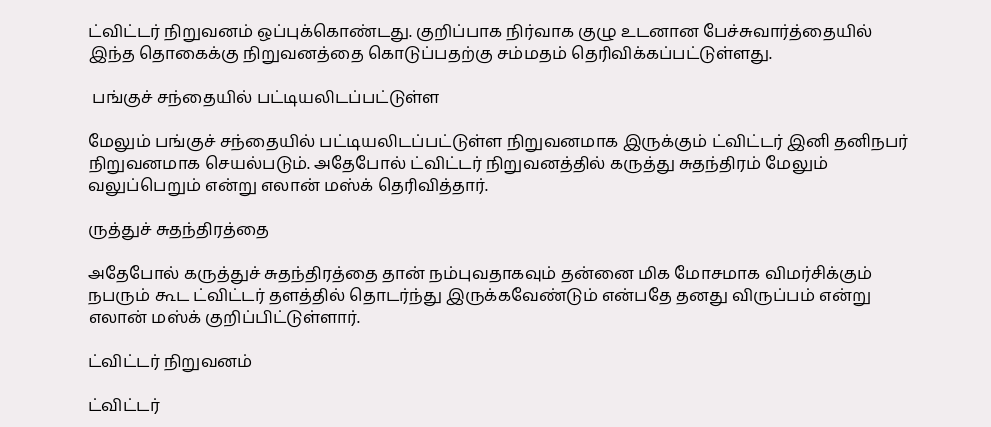ட்விட்டர் நிறுவனம் ஒப்புக்கொண்டது. குறிப்பாக நிர்வாக குழு உடனான பேச்சுவார்த்தையில் இந்த தொகைக்கு நிறுவனத்தை கொடுப்பதற்கு சம்மதம் தெரிவிக்கப்பட்டுள்ளது.

 பங்குச் சந்தையில் பட்டியலிடப்பட்டுள்ள

மேலும் பங்குச் சந்தையில் பட்டியலிடப்பட்டுள்ள நிறுவனமாக இருக்கும் ட்விட்டர் இனி தனிநபர் நிறுவனமாக செயல்படும். அதேபோல் ட்விட்டர் நிறுவனத்தில் கருத்து சுதந்திரம் மேலும் வலுப்பெறும் என்று எலான் மஸ்க் தெரிவித்தார்.

ருத்துச் சுதந்திரத்தை

அதேபோல் கருத்துச் சுதந்திரத்தை தான் நம்புவதாகவும் தன்னை மிக மோசமாக விமர்சிக்கும் நபரும் கூட ட்விட்டர் தளத்தில் தொடர்ந்து இருக்கவேண்டும் என்பதே தனது விருப்பம் என்று எலான் மஸ்க் குறிப்பிட்டுள்ளார்.

ட்விட்டர் நிறுவனம்

ட்விட்டர்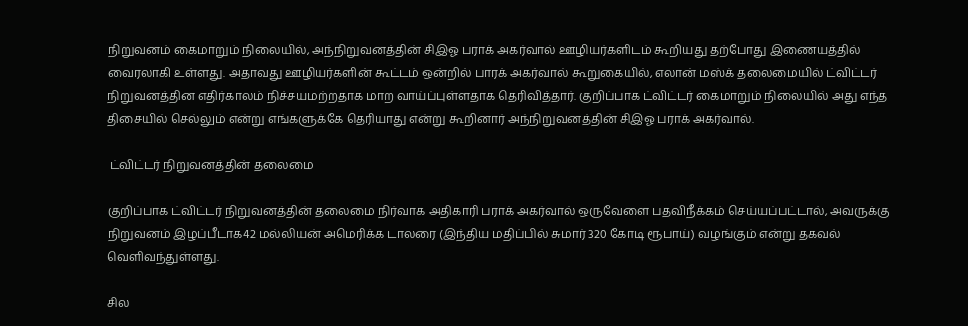நிறுவனம் கைமாறும் நிலையில், அந்நிறுவனத்தின் சிஇஓ பராக் அகர்வால் ஊழியர்களிடம் கூறியது தற்போது இணையத்தில் வைரலாகி உள்ளது. அதாவது ஊழியர்களின் கூட்டம் ஒன்றில் பாரக் அகர்வால் கூறுகையில், எலான் மஸ்க் தலைமையில் ட்விட்டர் நிறுவனத்தின எதிர்காலம் நிச்சயமற்றதாக மாற வாய்ப்புள்ளதாக தெரிவித்தார். குறிப்பாக ட்விட்டர் கைமாறும் நிலையில் அது எந்த திசையில் செல்லும் என்று எங்களுக்கே தெரியாது என்று கூறினார் அந்நிறுவனத்தின் சிஇஓ பராக் அகர்வால்.

 ட்விட்டர் நிறுவனத்தின் தலைமை

குறிப்பாக ட்விட்டர் நிறுவனத்தின் தலைமை நிர்வாக அதிகாரி பராக் அகர்வால் ஒருவேளை பதவிநீக்கம் செய்யப்பட்டால், அவருக்கு நிறுவனம் இழப்பீடாக42 மல்லியன் அமெரிக்க டாலரை (இந்திய மதிப்பில் சுமார் 320 கோடி ரூபாய்) வழங்கும் என்று தகவல் வெளிவந்துள்ளது.

சில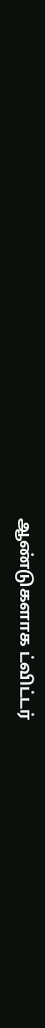ஆண்டுகளாக ட்விட்டர்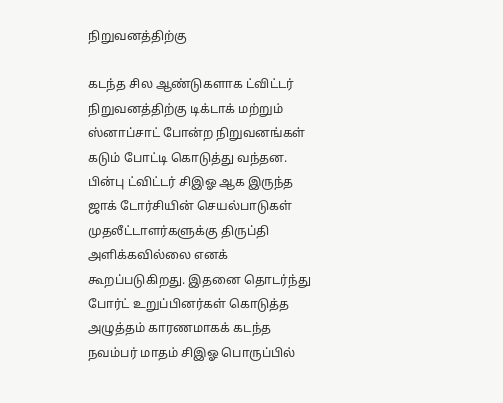நிறுவனத்திற்கு

கடந்த சில ஆண்டுகளாக ட்விட்டர் நிறுவனத்திற்கு டிக்டாக் மற்றும் ஸ்னாப்சாட் போன்ற நிறுவனங்கள் கடும் போட்டி கொடுத்து வந்தன. பின்பு ட்விட்டர் சிஇஓ ஆக இருந்த ஜாக் டோர்சியின் செயல்பாடுகள் முதலீட்டாளர்களுக்கு திருப்தி அளிக்கவில்லை எனக் கூறப்படுகிறது. இதனை தொடர்ந்து போர்ட் உறுப்பினர்கள் கொடுத்த அழுத்தம் காரணமாகக் கடந்த நவம்பர் மாதம் சிஇஓ பொருப்பில்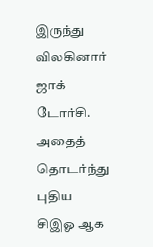இருந்து விலகினார் ஜாக் டோர்சி. அதைத் தொடர்ந்து புதிய சிஇஓ ஆக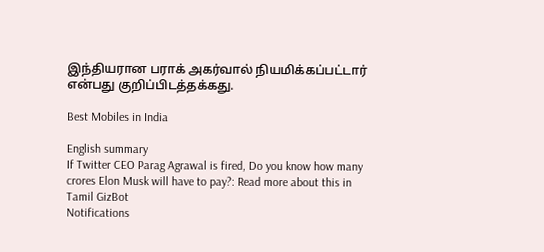இந்தியரான பராக் அகர்வால் நியமிக்கப்பட்டார் என்பது குறிப்பிடத்தக்கது.

Best Mobiles in India

English summary
If Twitter CEO Parag Agrawal is fired, Do you know how many crores Elon Musk will have to pay?: Read more about this in Tamil GizBot
Notifications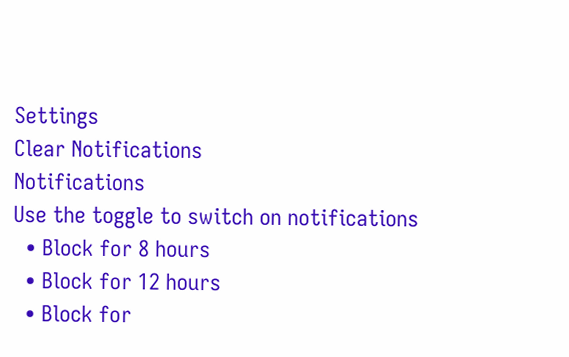Settings
Clear Notifications
Notifications
Use the toggle to switch on notifications
  • Block for 8 hours
  • Block for 12 hours
  • Block for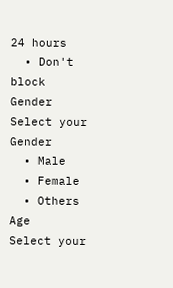24 hours
  • Don't block
Gender
Select your Gender
  • Male
  • Female
  • Others
Age
Select your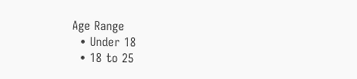Age Range
  • Under 18
  • 18 to 25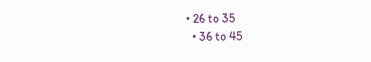• 26 to 35
  • 36 to 45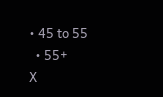• 45 to 55
  • 55+
X